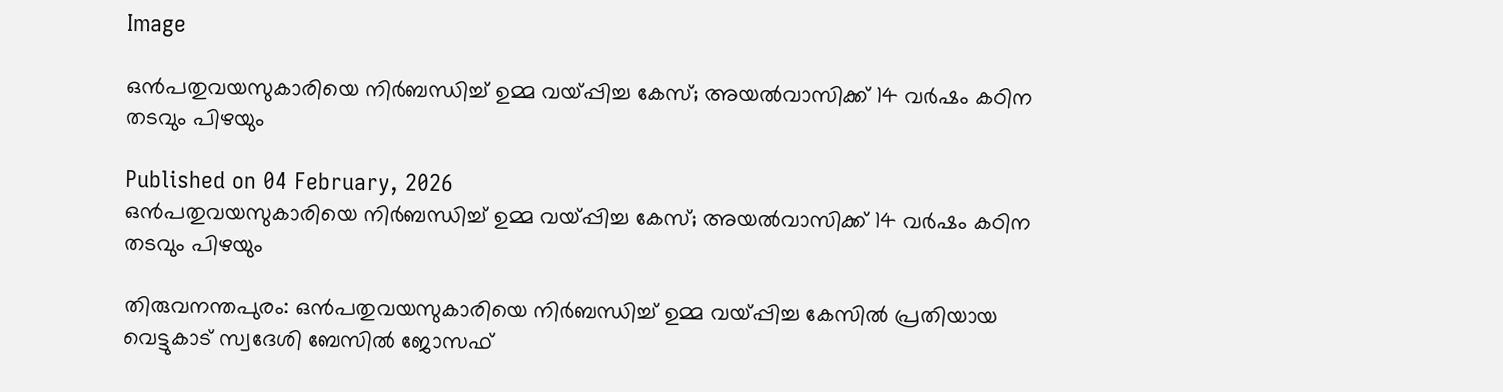Image

ഒൻപതുവയസുകാരിയെ നിർബന്ധിച്ച് ഉമ്മ വയ്പ്പിച്ച കേസ്; അയൽവാസിക്ക് 14 വർഷം കഠിന തടവും പിഴയും

Published on 04 February, 2026
ഒൻപതുവയസുകാരിയെ നിർബന്ധിച്ച് ഉമ്മ വയ്പ്പിച്ച കേസ്; അയൽവാസിക്ക് 14 വർഷം കഠിന തടവും പിഴയും

തിരുവനന്തപുരം: ഒൻപതുവയസുകാരിയെ നിർബന്ധിച്ച് ഉമ്മ വയ്പ്പിച്ച കേസിൽ പ്രതിയായ വെട്ടുകാട് സ്വദേശി ബേസിൽ ജോസഫ്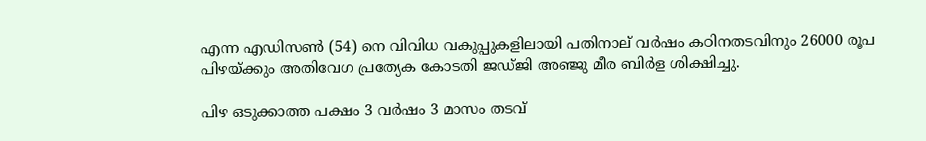എന്ന എഡിസൺ (54) നെ വിവിധ വകുപ്പുകളിലായി പതിനാല് വർഷം കഠിനതടവിനും 26000 രൂപ പിഴയ്ക്കും അതിവേഗ പ്രത്യേക കോടതി ജഡ്ജി അഞ്ജു മീര ബിർള ശിക്ഷിച്ചു.

പിഴ ഒടുക്കാത്ത പക്ഷം 3 വർഷം 3 മാസം തടവ്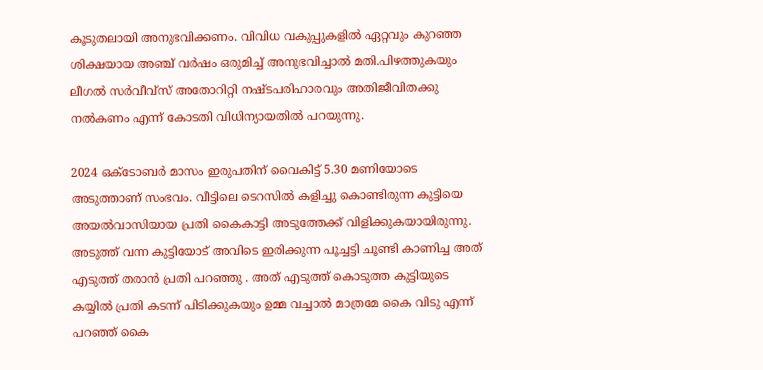കൂടുതലായി അനുഭവിക്കണം. വിവിധ വകുപ്പുകളിൽ ഏറ്റവും കുറഞ്ഞ ശിക്ഷയായ അഞ്ച് വർഷം ഒരുമിച്ച് അനുഭവിച്ചാൽ മതി.പിഴത്തുകയും ലീഗൽ സർവീവ്സ് അതോറിറ്റി നഷ്ടപരിഹാരവും അതിജീവിതക്കു നൽകണം എന്ന് കോടതി വിധിന്യായതിൽ പറയുന്നു.

2024 ഒക്ടോബർ മാസം ഇരുപതിന് വൈകിട്ട് 5.30 മണിയോടെ അടുത്താണ് സംഭവം. വീട്ടിലെ ടെറസിൽ കളിച്ചു കൊണ്ടിരുന്ന കുട്ടിയെ അയൽവാസിയായ പ്രതി കൈകാട്ടി അടുത്തേക്ക് വിളിക്കുകയായിരുന്നു. അടുത്ത് വന്ന കുട്ടിയോട് അവിടെ ഇരിക്കുന്ന പൂച്ചട്ടി ചൂണ്ടി കാണിച്ച അത് എടുത്ത് തരാൻ പ്രതി പറഞ്ഞു . അത് എടുത്ത് കൊടുത്ത കുട്ടിയുടെ കയ്യിൽ പ്രതി കടന്ന് പിടിക്കുകയും ഉമ്മ വച്ചാൽ മാത്രമേ കൈ വിടു എന്ന് പറഞ്ഞ് കൈ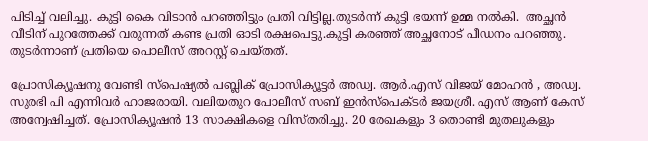പിടിച്ച് വലിച്ചു. കുട്ടി കൈ വിടാൻ പറഞ്ഞിട്ടും പ്രതി വിട്ടില്ല.തുടർന്ന് കുട്ടി ഭയന്ന് ഉമ്മ നൽകി.  അച്ഛൻ വീടിന് പുറത്തേക്ക് വരുന്നത് കണ്ട പ്രതി ഓടി രക്ഷപെട്ടു.കുട്ടി കരഞ്ഞ് അച്ഛനോട് പീഡനം പറഞ്ഞു. തുടര്‍ന്നാണ് പ്രതിയെ പൊലീസ് അറസ്റ്റ് ചെയ്തത്.

പ്രോസിക്യൂഷനു വേണ്ടി സ്പെഷ്യൽ പബ്ലിക് പ്രോസിക്യൂട്ടർ അഡ്വ. ആർ.എസ് വിജയ് മോഹൻ , അഡ്വ. സുരഭി പി എന്നിവർ ഹാജരായി. വലിയതുറ പോലീസ് സബ് ഇൻസ്‌പെക്ടർ ജയശ്രീ. എസ് ആണ് കേസ് അന്വേഷിച്ചത്. പ്രോസിക്യൂഷൻ 13 സാക്ഷികളെ വിസ്തരിച്ചു. 20 രേഖകളും 3 തൊണ്ടി മുതലുകളും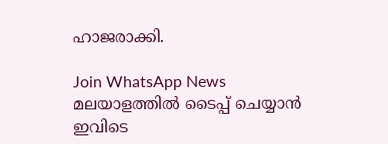ഹാജരാക്കി.

Join WhatsApp News
മലയാളത്തില്‍ ടൈപ്പ് ചെയ്യാന്‍ ഇവിടെ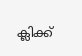ക്ലിക്ക്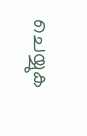ചെയ്യുക